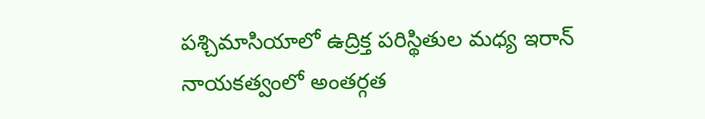పశ్చిమాసియాలో ఉద్రిక్త పరిస్థితుల మధ్య ఇరాన్ నాయకత్వంలో అంతర్గత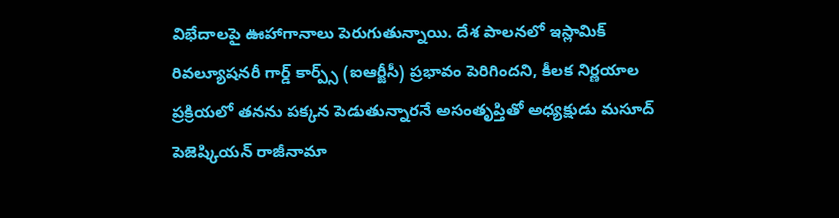విభేదాలపై ఊహాగానాలు పెరుగుతున్నాయి. దేశ పాలనలో ఇస్లామిక్ రివల్యూషనరీ గార్డ్ కార్ప్స్ (ఐఆర్జీసీ) ప్రభావం పెరిగిందని, కీలక నిర్ణయాల ప్రక్రియలో తనను పక్కన పెడుతున్నారనే అసంతృప్తితో అధ్యక్షుడు మసూద్ పెజెష్కియన్ రాజీనామా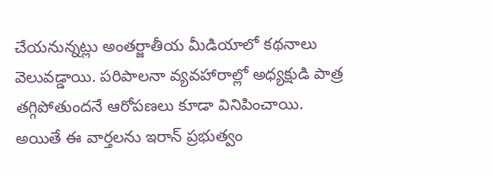చేయనున్నట్లు అంతర్జాతీయ మీడియాలో కథనాలు వెలువడ్డాయి. పరిపాలనా వ్యవహారాల్లో అధ్యక్షుడి పాత్ర తగ్గిపోతుందనే ఆరోపణలు కూడా వినిపించాయి.
అయితే ఈ వార్తలను ఇరాన్ ప్రభుత్వం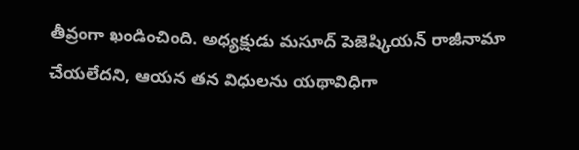తీవ్రంగా ఖండించింది. అధ్యక్షుడు మసూద్ పెజెష్కియన్ రాజీనామా చేయలేదని, ఆయన తన విధులను యథావిధిగా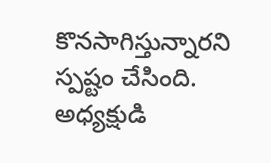కొనసాగిస్తున్నారని స్పష్టం చేసింది. అధ్యక్షుడి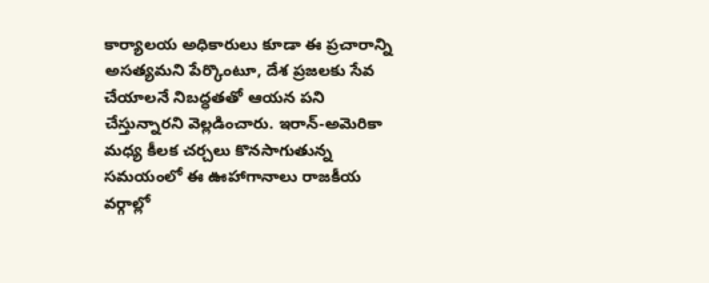కార్యాలయ అధికారులు కూడా ఈ ప్రచారాన్ని అసత్యమని పేర్కొంటూ, దేశ ప్రజలకు సేవ చేయాలనే నిబద్ధతతో ఆయన పని చేస్తున్నారని వెల్లడించారు. ఇరాన్-అమెరికా మధ్య కీలక చర్చలు కొనసాగుతున్న సమయంలో ఈ ఊహాగానాలు రాజకీయ వర్గాల్లో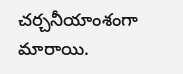చర్చనీయాంశంగా మారాయి.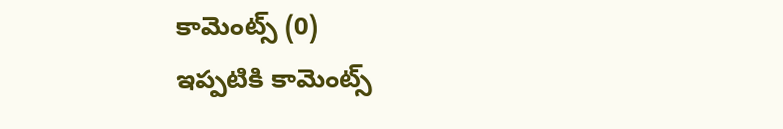కామెంట్స్ (0)
ఇప్పటికి కామెంట్స్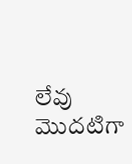లేవు
మొదటిగా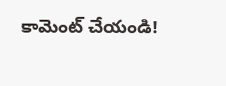కామెంట్ చేయండి!